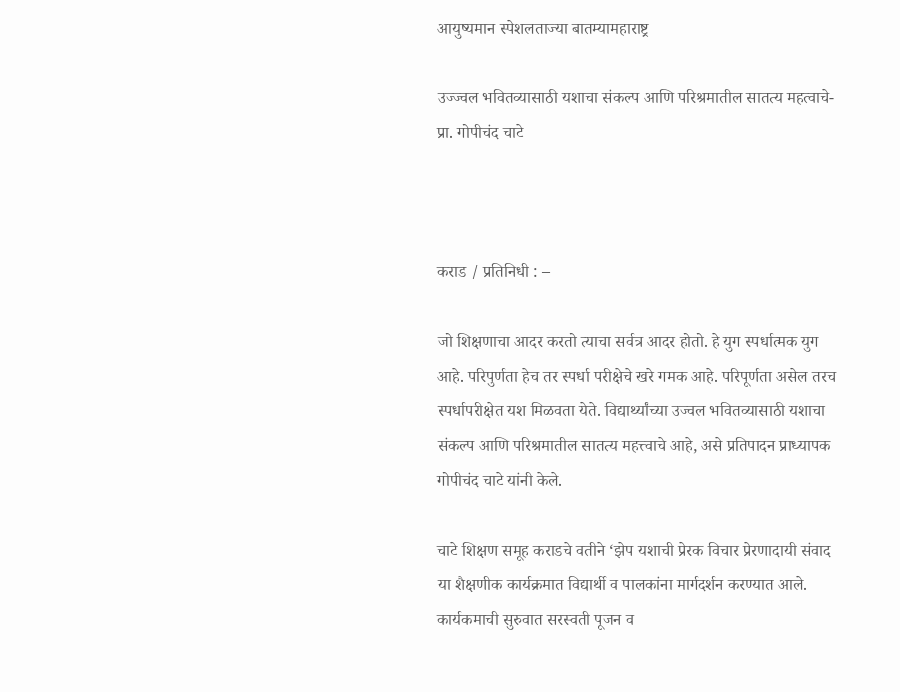आयुष्यमान स्पेशलताज्या बातम्यामहाराष्ट्र

उज्ज्वल भवितव्यासाठी यशाचा संकल्प आणि परिश्रमातील सातत्य महत्वाचे- प्रा. गोपीचंद चाटे



कराड / प्रतिनिधी : –

जो शिक्षणाचा आदर करतो त्याचा सर्वत्र आदर होतो. हे युग स्पर्धात्मक युग आहे. परिपुर्णता हेच तर स्पर्धा परीक्षेचे खरे गमक आहे. परिपूर्णता असेल तरच स्पर्धापरीक्षेत यश मिळवता येते. विद्यार्थ्यांच्या उज्वल भवितव्यासाठी यशाचा संकल्प आणि परिश्रमातील सातत्य महत्त्वाचे आहे, असे प्रतिपादन प्राध्यापक गोपीचंद चाटे यांनी केले.

चाटे शिक्षण समूह कराडचे वतीने ‘झेप यशाची प्रेरक विचार प्रेरणादायी संवाद या शैक्षणीक कार्यक्रमात विद्यार्थी व पालकांना मार्गदर्शन करण्यात आले. कार्यकमाची सुरुवात सरस्वती पूजन व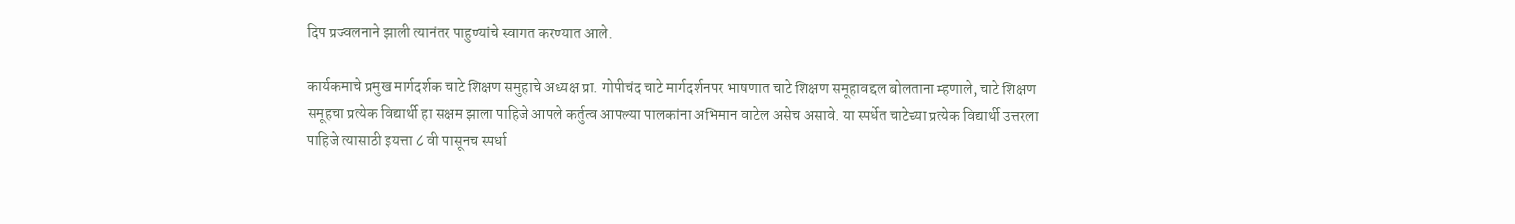दिप प्रज्वलनाने झाली त्यानंतर पाहुण्यांचे स्वागत करण्यात आले.

कार्यकमाचे प्रमुख मार्गदर्शक चाटे शिक्षण समुहाचे अध्यक्ष प्रा. गोपीचंद चाटे मार्गदर्शनपर भाषणात चाटे शिक्षण समूहावद्दल बोलताना म्हणाले, चाटे शिक्षण समूहचा प्रत्येक विद्यार्थी हा सक्षम झाला पाहिजे आपले कर्तुत्व आपल्या पालकांना अभिमान वाटेल असेच असावे. या स्पर्धेत चाटेच्या प्रत्येक विद्यार्थी उत्तरला पाहिजे त्यासाठी इयत्ता ८ वी पासूनच स्पर्धा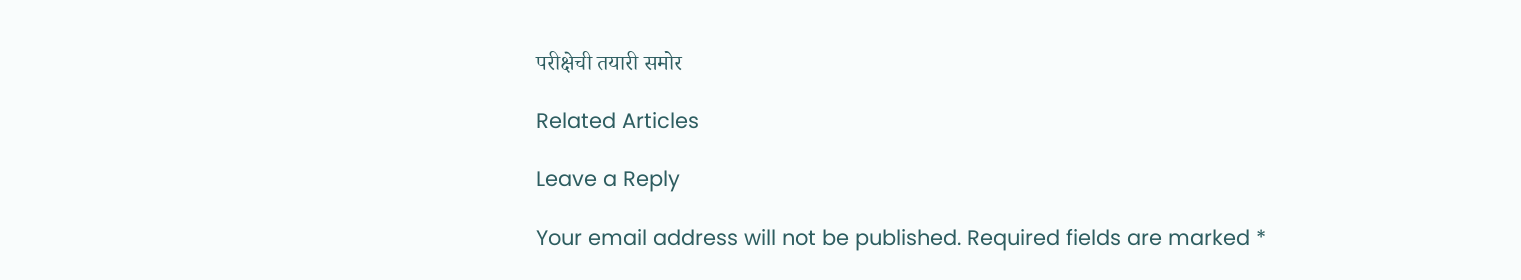परीक्षेची तयारी समोर

Related Articles

Leave a Reply

Your email address will not be published. Required fields are marked *